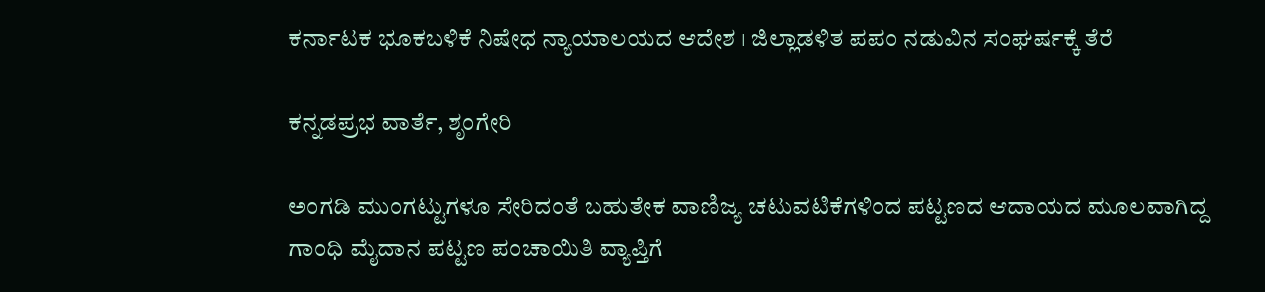ಕರ್ನಾಟಕ ಭೂಕಬಳಿಕೆ ನಿಷೇಧ ನ್ಯಾಯಾಲಯದ ಆದೇಶ । ಜಿಲ್ಲಾಡಳಿತ ಪಪಂ ನಡುವಿನ ಸಂಘರ್ಷಕ್ಕೆ ತೆರೆ

ಕನ್ನಡಪ್ರಭ ವಾರ್ತೆ, ಶೃಂಗೇರಿ

ಅಂಗಡಿ ಮುಂಗಟ್ಟುಗಳೂ ಸೇರಿದಂತೆ ಬಹುತೇಕ ವಾಣಿಜ್ಯ ಚಟುವಟಿಕೆಗಳಿಂದ ಪಟ್ಟಣದ ಆದಾಯದ ಮೂಲವಾಗಿದ್ದ ಗಾಂಧಿ ಮೈದಾನ ಪಟ್ಟಣ ಪಂಚಾಯಿತಿ ವ್ಯಾಪ್ತಿಗೆ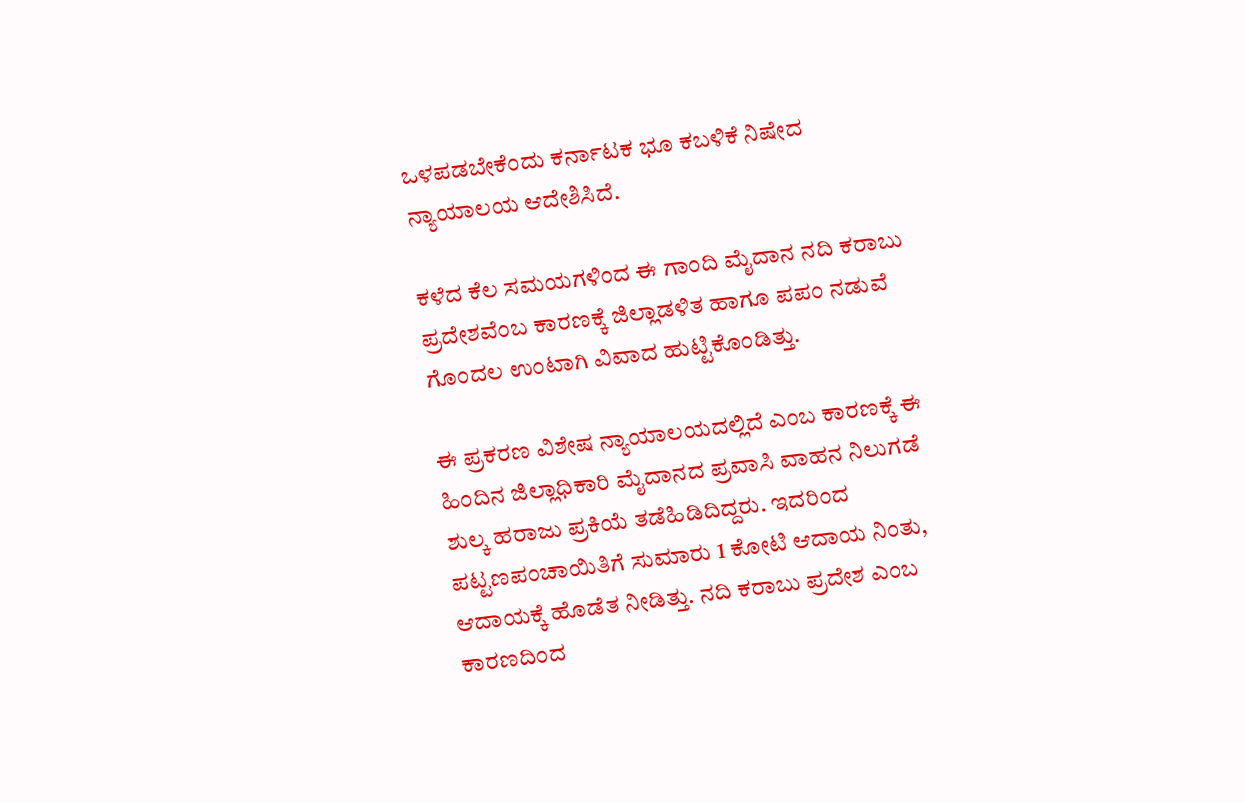ಒಳಪಡಬೇಕೆಂದು ಕರ್ನಾಟಕ ಭೂ ಕಬಳಿಕೆ ನಿಷೇದ ನ್ಯಾಯಾಲಯ ಆದೇಶಿಸಿದೆ.

ಕಳೆದ ಕೆಲ ಸಮಯಗಳಿಂದ ಈ ಗಾಂದಿ ಮೈದಾನ ನದಿ ಕರಾಬು ಪ್ರದೇಶವೆಂಬ ಕಾರಣಕ್ಕೆ ಜಿಲ್ಲಾಡಳಿತ ಹಾಗೂ ಪಪಂ ನಡುವೆ ಗೊಂದಲ ಉಂಟಾಗಿ ವಿವಾದ ಹುಟ್ಟಿಕೊಂಡಿತ್ತು.

ಈ ಪ್ರಕರಣ ವಿಶೇಷ ನ್ಯಾಯಾಲಯದಲ್ಲಿದೆ ಎಂಬ ಕಾರಣಕ್ಕೆ ಈ ಹಿಂದಿನ ಜಿಲ್ಲಾಧಿಕಾರಿ ಮೈದಾನದ ಪ್ರವಾಸಿ ವಾಹನ ನಿಲುಗಡೆ ಶುಲ್ಕ ಹರಾಜು ಪ್ರಕಿಯೆ ತಡೆಹಿಡಿದಿದ್ದರು. ಇದರಿಂದ ಪಟ್ಟಣಪಂಚಾಯಿತಿಗೆ ಸುಮಾರು 1 ಕೋಟಿ ಆದಾಯ ನಿಂತು, ಆದಾಯಕ್ಕೆ ಹೊಡೆತ ನೀಡಿತ್ತು. ನದಿ ಕರಾಬು ಪ್ರದೇಶ ಎಂಬ ಕಾರಣದಿಂದ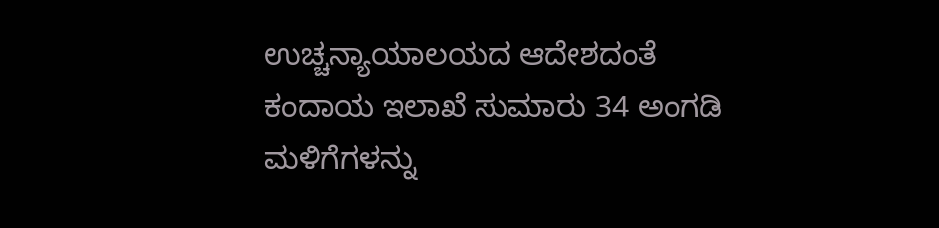ಉಚ್ಚನ್ಯಾಯಾಲಯದ ಆದೇಶದಂತೆ ಕಂದಾಯ ಇಲಾಖೆ ಸುಮಾರು 34 ಅಂಗಡಿ ಮಳಿಗೆಗಳನ್ನು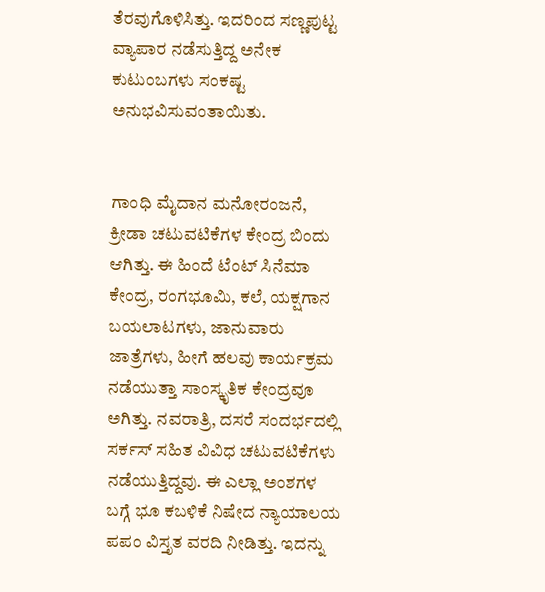ತೆರವುಗೊಳಿಸಿತ್ತು. ಇದರಿಂದ ಸಣ್ಣಪುಟ್ಟ ವ್ಯಾಪಾರ ನಡೆಸುತ್ತಿದ್ದ ಅನೇಕ ಕುಟುಂಬಗಳು ಸಂಕಷ್ಟ ಅನುಭವಿಸುವಂತಾಯಿತು.


ಗಾಂಧಿ ಮೈದಾನ ಮನೋರಂಜನೆ, ಕ್ರೀಡಾ ಚಟುವಟಿಕೆಗಳ ಕೇಂದ್ರ ಬಿಂದು ಆಗಿತ್ತು. ಈ ಹಿಂದೆ ಟೆಂಟ್ ಸಿನೆಮಾ ಕೇಂದ್ರ, ರಂಗಭೂಮಿ, ಕಲೆ, ಯಕ್ಷಗಾನ ಬಯಲಾಟಗಳು, ಜಾನುವಾರು ಜಾತ್ರೆಗಳು, ಹೀಗೆ ಹಲವು ಕಾರ್ಯಕ್ರಮ ನಡೆಯುತ್ತಾ ಸಾಂಸ್ಕೃತಿಕ ಕೇಂದ್ರವೂ ಅಗಿತ್ತು. ನವರಾತ್ರಿ, ದಸರೆ ಸಂದರ್ಭದಲ್ಲಿ ಸರ್ಕಸ್ ಸಹಿತ ವಿವಿಧ ಚಟುವಟಿಕೆಗಳು ನಡೆಯುತ್ತಿದ್ದವು. ಈ ಎಲ್ಲಾ ಅಂಶಗಳ ಬಗ್ಗೆ ಭೂ ಕಬಳಿಕೆ ನಿಷೇದ ನ್ಯಾಯಾಲಯ ಪಪಂ ವಿಸ್ತೃತ ವರದಿ ನೀಡಿತ್ತು. ಇದನ್ನು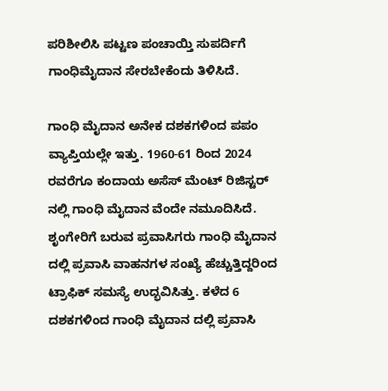ಪರಿಶೀಲಿಸಿ ಪಟ್ಟಣ ಪಂಚಾಯ್ತಿ ಸುಪರ್ದಿಗೆ ಗಾಂಧಿಮೈದಾನ ಸೇರಬೇಕೆಂದು ತಿಳಿಸಿದೆ.

ಗಾಂಧಿ ಮೈದಾನ ಅನೇಕ ದಶಕಗಳಿಂದ ಪಪಂ ವ್ಯಾಪ್ತಿಯಲ್ಲೇ ಇತ್ತು. 1960-61 ರಿಂದ 2024 ರವರೆಗೂ ಕಂದಾಯ ಅಸೆಸ್ ಮೆಂಟ್ ರಿಜಿಸ್ಟರ್ ನಲ್ಲಿ ಗಾಂಧಿ ಮೈದಾನ ವೆಂದೇ ನಮೂದಿಸಿದೆ. ಶೃಂಗೇರಿಗೆ ಬರುವ ಪ್ರವಾಸಿಗರು ಗಾಂಧಿ ಮೈದಾನ ದಲ್ಲಿ ಪ್ರವಾಸಿ ವಾಹನಗಳ ಸಂಖ್ಯೆ ಹೆಚ್ಚುತ್ತಿದ್ದರಿಂದ ಟ್ರಾಫಿಕ್ ಸಮಸ್ಯೆ ಉದ್ಭವಿಸಿತ್ತು. ಕಳೆದ 6 ದಶಕಗಳಿಂದ ಗಾಂಧಿ ಮೈದಾನ ದಲ್ಲಿ ಪ್ರವಾಸಿ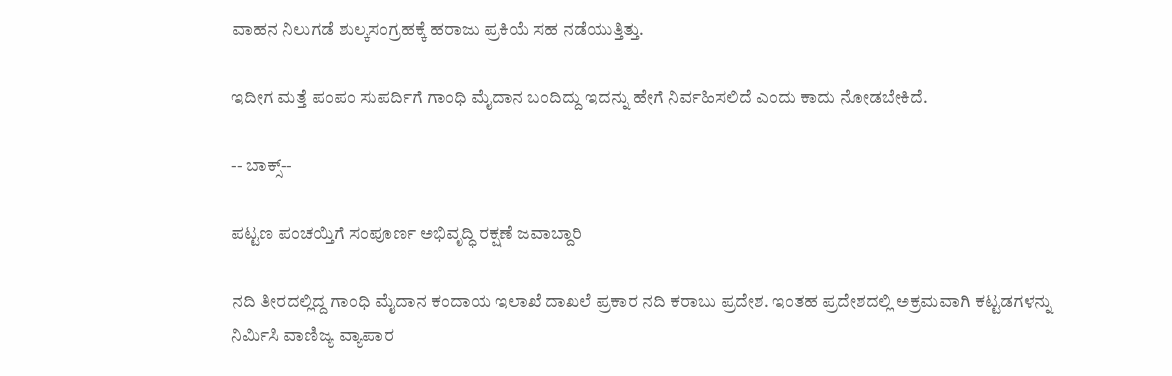ವಾಹನ ನಿಲುಗಡೆ ಶುಲ್ಕಸಂಗ್ರಹಕ್ಕೆ ಹರಾಜು ಪ್ರಕಿಯೆ ಸಹ ನಡೆಯುತ್ತಿತ್ತು.

ಇದೀಗ ಮತ್ತೆ ಪಂಪಂ ಸುಪರ್ದಿಗೆ ಗಾಂಧಿ ಮೈದಾನ ಬಂದಿದ್ದು ಇದನ್ನು ಹೇಗೆ ನಿರ್ವಹಿಸಲಿದೆ ಎಂದು ಕಾದು ನೋಡಬೇಕಿದೆ.

-- ಬಾಕ್ಸ್--

ಪಟ್ಟಣ ಪಂಚಯ್ತಿಗೆ ಸಂಪೂರ್ಣ ಅಭಿವೃದ್ಧಿ ರಕ್ಷಣೆ ಜವಾಬ್ದಾರಿ

ನದಿ ತೀರದಲ್ಲಿದ್ದ ಗಾಂಧಿ ಮೈದಾನ ಕಂದಾಯ ಇಲಾಖೆ ದಾಖಲೆ ಪ್ರಕಾರ ನದಿ ಕರಾಬು ಪ್ರದೇಶ. ಇಂತಹ ಪ್ರದೇಶದಲ್ಲಿ ಅಕ್ರಮವಾಗಿ ಕಟ್ಟಡಗಳನ್ನು ನಿರ್ಮಿಸಿ ವಾಣಿಜ್ಯ ವ್ಯಾಪಾರ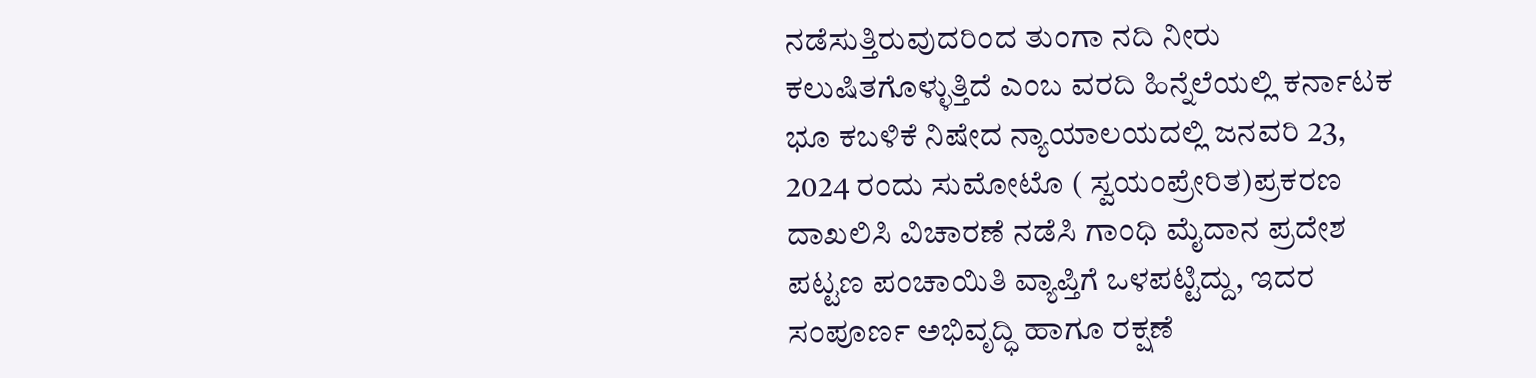ನಡೆಸುತ್ತಿರುವುದರಿಂದ ತುಂಗಾ ನದಿ ನೀರು ಕಲುಷಿತಗೊಳ್ಳುತ್ತಿದೆ ಎಂಬ ವರದಿ ಹಿನ್ನೆಲೆಯಲ್ಲಿ ಕರ್ನಾಟಕ ಭೂ ಕಬಳಿಕೆ ನಿಷೇದ ನ್ಯಾಯಾಲಯದಲ್ಲಿ ಜನವರಿ 23, 2024 ರಂದು ಸುಮೋಟೊ ( ಸ್ವಯಂಪ್ರೇರಿತ)ಪ್ರಕರಣ ದಾಖಲಿಸಿ ವಿಚಾರಣೆ ನಡೆಸಿ ಗಾಂಧಿ ಮೈದಾನ ಪ್ರದೇಶ ಪಟ್ಟಣ ಪಂಚಾಯಿತಿ ವ್ಯಾಪ್ತಿಗೆ ಒಳಪಟ್ಟಿದ್ದು, ಇದರ ಸಂಪೂರ್ಣ ಅಭಿವೃದ್ಧಿ ಹಾಗೂ ರಕ್ಷಣೆ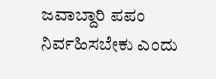ಜವಾಬ್ದಾರಿ ಪಪಂ ನಿರ್ವಹಿಸಬೇಕು ಎಂದು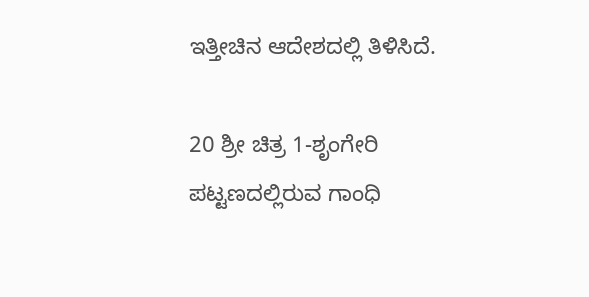ಇತ್ತೀಚಿನ ಆದೇಶದಲ್ಲಿ ತಿಳಿಸಿದೆ.

20 ಶ್ರೀ ಚಿತ್ರ 1-ಶೃಂಗೇರಿ ಪಟ್ಟಣದಲ್ಲಿರುವ ಗಾಂಧಿ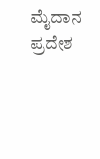ಮೈದಾನ ಪ್ರದೇಶ